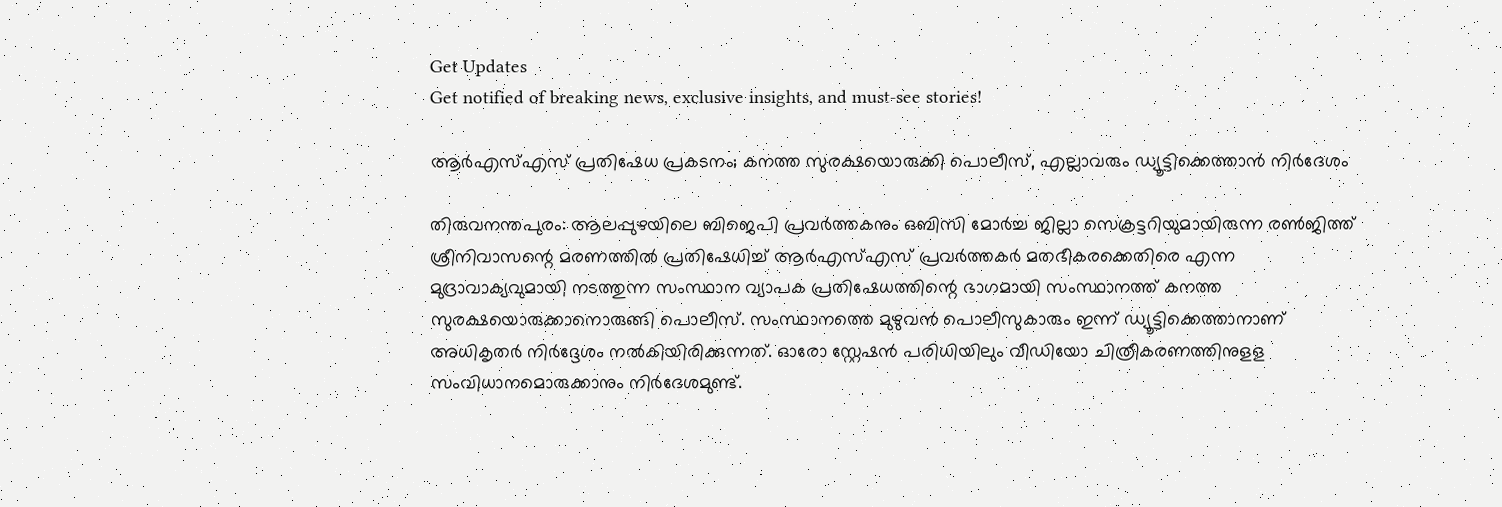Get Updates
Get notified of breaking news, exclusive insights, and must-see stories!

ആര്‍എസ്എസ് പ്രതിഷേധ പ്രകടനം; കനത്ത സുരക്ഷയൊരുക്കി പൊലീസ്, എല്ലാവരും ഡ്യൂട്ടിക്കെത്താന്‍ നിര്‍ദേശം

തിരുവനന്തപുരം: ആലപ്പുഴയിലെ ബിജെപി പ്രവര്‍ത്തകനും ഒബിസി മോര്‍ച്ച ജില്ലാ സെക്രട്ടറിയുമായിരുന്ന രണ്‍ജിത്ത് ശ്രീനിവാസന്റെ മരണത്തില്‍ പ്രതിഷേധിച്ച് ആര്‍എസ്എസ് പ്രവര്‍ത്തകര്‍ മതഭീകരക്കെതിരെ എന്ന മുദ്രാവാക്യവുമായി നടത്തുന്ന സംസ്ഥാന വ്യാപക പ്രതിഷേധത്തിന്റെ ഭാഗമായി സംസ്ഥാനത്ത് കനത്ത സുരക്ഷയൊരുക്കാനൊരുങ്ങി പൊലീസ്. സംസ്ഥാനത്തെ മുഴുവന്‍ പൊലീസുകാരും ഇന്ന് ഡ്യൂട്ടിക്കെത്താനാണ് അധികൃതര്‍ നിര്‍ദ്ദേശം നല്‍കിയിരിക്കുന്നത്. ഓരോ സ്റ്റേഷന്‍ പരിധിയിലും വീഡിയോ ചിത്രീകരണത്തിനുളള സംവിധാനമൊരുക്കാനും നിര്‍ദേശമുണ്ട്.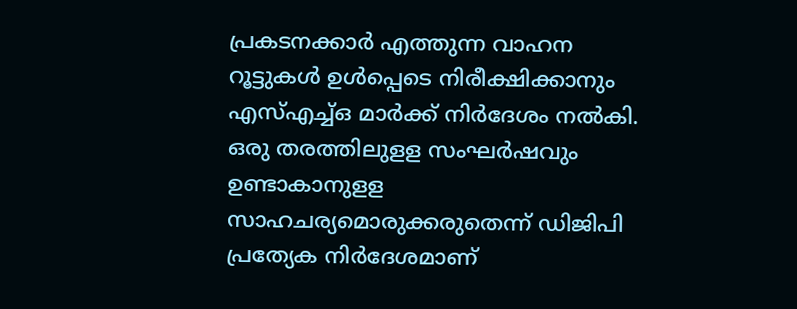പ്രകടനക്കാര്‍ എത്തുന്ന വാഹന റൂട്ടുകള്‍ ഉള്‍പ്പെടെ നിരീക്ഷിക്കാനും എസ്എച്ച്ഒ മാര്‍ക്ക് നിര്‍ദേശം നല്‍കി. ഒരു തരത്തിലുളള സംഘര്‍ഷവും ഉണ്ടാകാനുളള സാഹചര്യമൊരുക്കരുതെന്ന് ഡിജിപി പ്രത്യേക നിര്‍ദേശമാണ്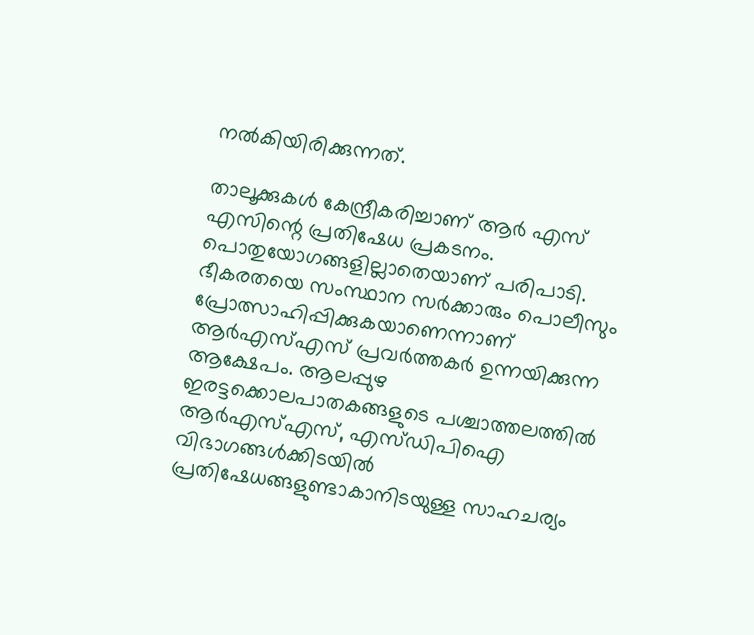നല്‍കിയിരിക്കുന്നത്.

താലൂക്കുകള്‍ കേന്ദ്രീകരിച്ചാണ് ആര്‍ എസ് എസിന്റെ പ്രതിഷേധ പ്രകടനം. പൊതുയോഗങ്ങളില്ലാതെയാണ് പരിപാടി. ഭീകരതയെ സംസ്ഥാന സര്‍ക്കാരും പൊലീസും പ്രോത്സാഹിപ്പിക്കുകയാണെന്നാണ് ആര്‍എസ്എസ് പ്രവര്‍ത്തകര്‍ ഉന്നയിക്കുന്ന ആക്ഷേപം. ആലപ്പുഴ ഇരട്ടക്കൊലപാതകങ്ങളുടെ പശ്ചാത്തലത്തില്‍ ആര്‍എസ്എസ്, എസ്ഡിപിഐ വിഭാഗങ്ങള്‍ക്കിടയില്‍ പ്രതിഷേധങ്ങളുണ്ടാകാനിടയുള്ള സാഹചര്യം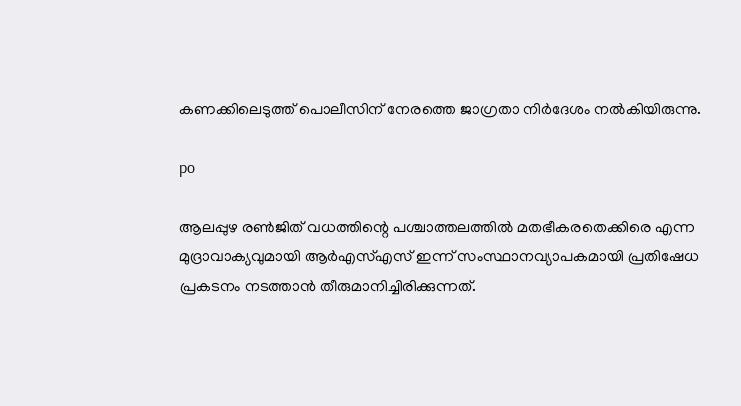കണക്കിലെടുത്ത് പൊലീസിന് നേരത്തെ ജാഗ്രതാ നിര്‍ദേശം നല്‍കിയിരുന്നു.

po

ആലപ്പുഴ രണ്‍ജിത് വധത്തിന്റെ പശ്ചാത്തലത്തില്‍ മതഭീകരതെക്കിരെ എന്ന മുദ്രാവാക്യവുമായി ആര്‍എസ്എസ് ഇന്ന് സംസ്ഥാനവ്യാപകമായി പ്രതിഷേധ പ്രകടനം നടത്താന്‍ തീരുമാനിച്ചിരിക്കുന്നത്.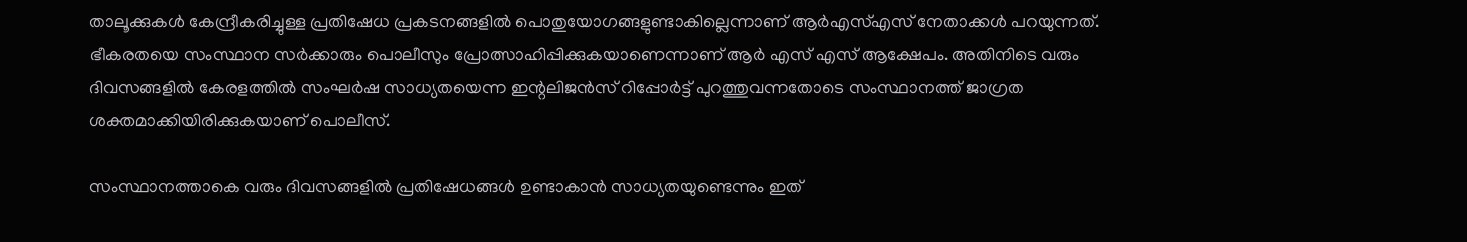താലൂക്കുകള്‍ കേന്ദ്രീകരിച്ചുള്ള പ്രതിഷേധ പ്രകടനങ്ങളില്‍ പൊതുയോഗങ്ങളുണ്ടാകില്ലെന്നാണ് ആര്‍എസ്എസ് നേതാക്കള്‍ പറയുന്നത്. ഭീകരതയെ സംസ്ഥാന സര്‍ക്കാരും പൊലീസും പ്രോത്സാഹിപ്പിക്കുകയാണെന്നാണ് ആര്‍ എസ് എസ് ആക്ഷേപം. അതിനിടെ വരും ദിവസങ്ങളില്‍ കേരളത്തില്‍ സംഘര്‍ഷ സാധ്യതയെന്ന ഇന്റലിജന്‍സ് റിപ്പോര്‍ട്ട് പുറത്തുവന്നതോടെ സംസ്ഥാനത്ത് ജാഗ്രത ശക്തമാക്കിയിരിക്കുകയാണ് പൊലീസ്.

സംസ്ഥാനത്താകെ വരും ദിവസങ്ങളില്‍ പ്രതിഷേധങ്ങള്‍ ഉണ്ടാകാന്‍ സാധ്യതയുണ്ടെന്നും ഇത്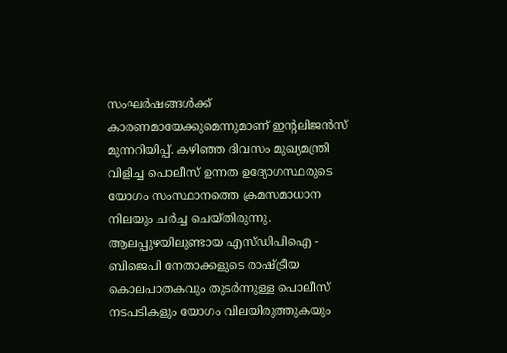സംഘര്‍ഷങ്ങള്‍ക്ക് കാരണമായേക്കുമെന്നുമാണ് ഇന്റലിജന്‍സ് മുന്നറിയിപ്പ്. കഴിഞ്ഞ ദിവസം മുഖ്യമന്ത്രി വിളിച്ച പൊലീസ് ഉന്നത ഉദ്യോഗസ്ഥരുടെ യോഗം സംസ്ഥാനത്തെ ക്രമസമാധാന നിലയും ചര്‍ച്ച ചെയ്തിരുന്നു. ആലപ്പുഴയിലുണ്ടായ എസ്ഡിപിഐ - ബിജെപി നേതാക്കളുടെ രാഷ്ട്രീയ കൊലപാതകവും തുടര്‍ന്നുള്ള പൊലീസ് നടപടികളും യോഗം വിലയിരുത്തുകയും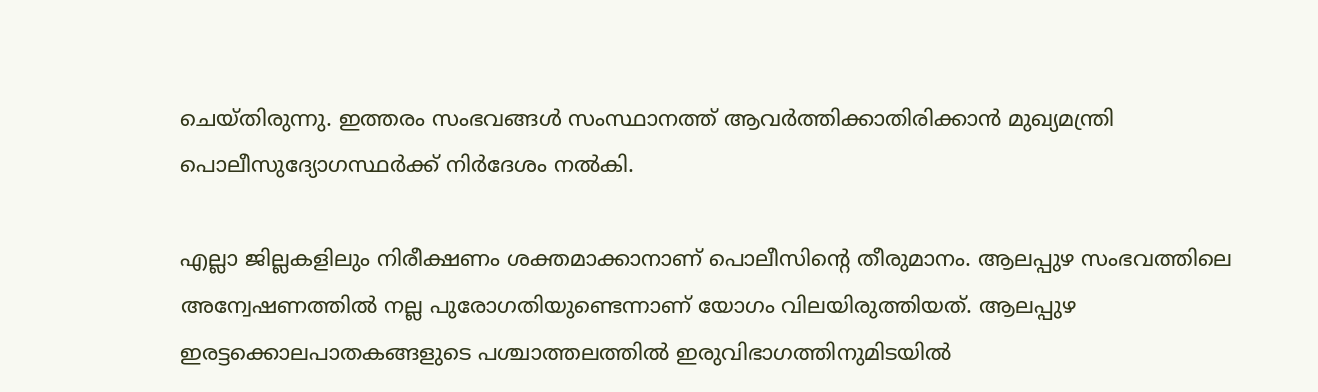ചെയ്തിരുന്നു. ഇത്തരം സംഭവങ്ങള്‍ സംസ്ഥാനത്ത് ആവര്‍ത്തിക്കാതിരിക്കാന്‍ മുഖ്യമന്ത്രി പൊലീസുദ്യോഗസ്ഥര്‍ക്ക് നിര്‍ദേശം നല്‍കി.

എല്ലാ ജില്ലകളിലും നിരീക്ഷണം ശക്തമാക്കാനാണ് പൊലീസിന്റെ തീരുമാനം. ആലപ്പുഴ സംഭവത്തിലെ അന്വേഷണത്തില്‍ നല്ല പുരോഗതിയുണ്ടെന്നാണ് യോഗം വിലയിരുത്തിയത്. ആലപ്പുഴ ഇരട്ടക്കൊലപാതകങ്ങളുടെ പശ്ചാത്തലത്തില്‍ ഇരുവിഭാഗത്തിനുമിടയില്‍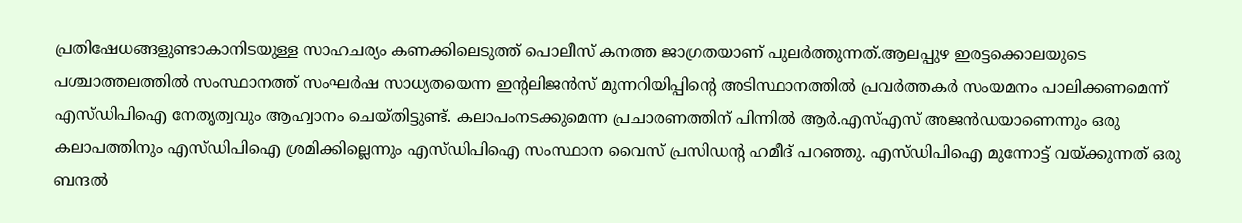പ്രതിഷേധങ്ങളുണ്ടാകാനിടയുള്ള സാഹചര്യം കണക്കിലെടുത്ത് പൊലീസ് കനത്ത ജാഗ്രതയാണ് പുലര്‍ത്തുന്നത്.ആലപ്പുഴ ഇരട്ടക്കൊലയുടെ പശ്ചാത്തലത്തില്‍ സംസ്ഥാനത്ത് സംഘര്‍ഷ സാധ്യതയെന്ന ഇന്റലിജന്‍സ് മുന്നറിയിപ്പിന്റെ അടിസ്ഥാനത്തില്‍ പ്രവര്‍ത്തകര്‍ സംയമനം പാലിക്കണമെന്ന് എസ്ഡിപിഐ നേതൃത്വവും ആഹ്വാനം ചെയ്തിട്ടുണ്ട്. കലാപംനടക്കുമെന്ന പ്രചാരണത്തിന് പിന്നില്‍ ആര്‍.എസ്എസ് അജന്‍ഡയാണെന്നും ഒരു കലാപത്തിനും എസ്ഡിപിഐ ശ്രമിക്കില്ലെന്നും എസ്ഡിപിഐ സംസ്ഥാന വൈസ് പ്രസിഡന്റ ഹമീദ് പറഞ്ഞു. എസ്ഡിപിഐ മുന്നോട്ട് വയ്ക്കുന്നത് ഒരു ബന്ദല്‍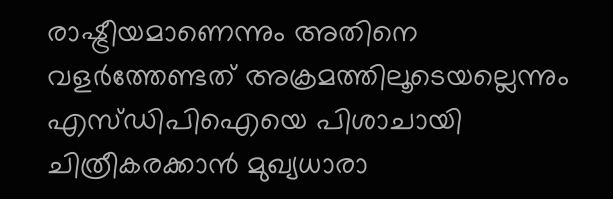രാഷ്ട്രീയമാണെന്നും അതിനെ വളര്‍ത്തേണ്ടത് അക്രമത്തിലൂടെയല്ലെന്നും എസ്ഡിപിഐയെ പിശാചായി ചിത്രീകരക്കാന്‍ മുഖ്യധാരാ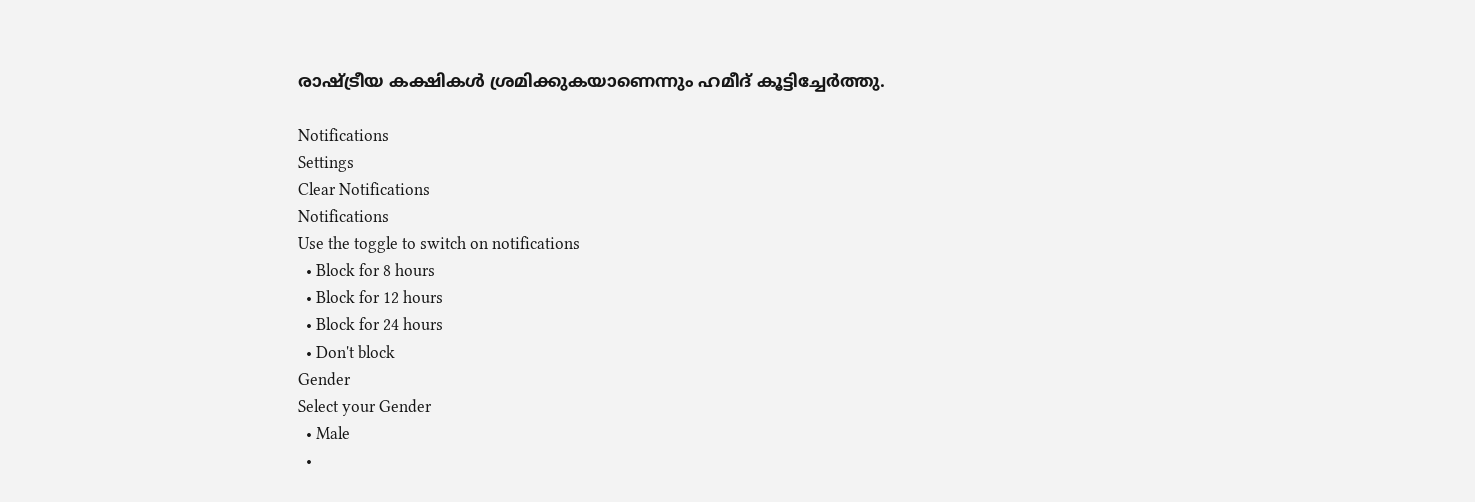രാഷ്ട്രീയ കക്ഷികള്‍ ശ്രമിക്കുകയാണെന്നും ഹമീദ് കൂട്ടിച്ചേര്‍ത്തു.

Notifications
Settings
Clear Notifications
Notifications
Use the toggle to switch on notifications
  • Block for 8 hours
  • Block for 12 hours
  • Block for 24 hours
  • Don't block
Gender
Select your Gender
  • Male
  •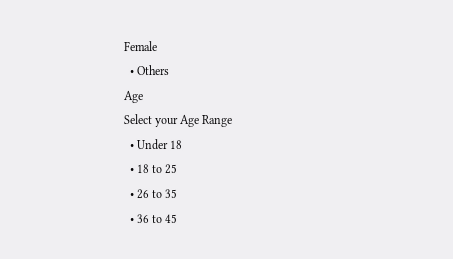Female
  • Others
Age
Select your Age Range
  • Under 18
  • 18 to 25
  • 26 to 35
  • 36 to 45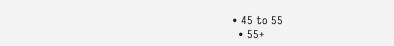• 45 to 55
  • 55+